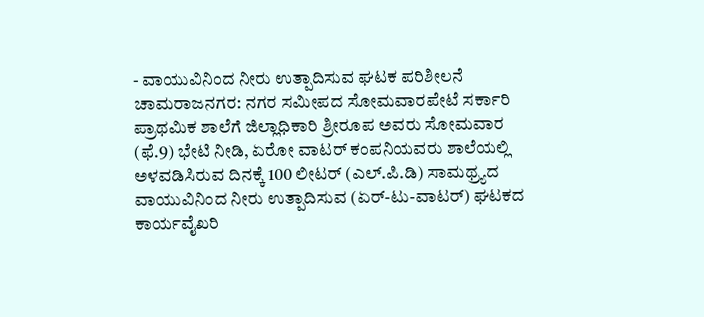- ವಾಯುವಿನಿಂದ ನೀರು ಉತ್ಪಾದಿಸುವ ಘಟಕ ಪರಿಶೀಲನೆ
ಚಾಮರಾಜನಗರ: ನಗರ ಸಮೀಪದ ಸೋಮವಾರಪೇಟೆ ಸರ್ಕಾರಿ ಪ್ರಾಥಮಿಕ ಶಾಲೆಗೆ ಜಿಲ್ಲಾಧಿಕಾರಿ ಶ್ರೀರೂಪ ಅವರು ಸೋಮವಾರ (ಫೆ.9) ಭೇಟಿ ನೀಡಿ, ಏರೋ ವಾಟರ್ ಕಂಪನಿಯವರು ಶಾಲೆಯಲ್ಲಿ ಅಳವಡಿಸಿರುವ ದಿನಕ್ಕೆ 100 ಲೀಟರ್ (ಎಲ್.ಪಿ.ಡಿ) ಸಾಮಥ್ರ್ಯದ ವಾಯುವಿನಿಂದ ನೀರು ಉತ್ಪಾದಿಸುವ (ಏರ್-ಟು-ವಾಟರ್) ಘಟಕದ ಕಾರ್ಯವೈಖರಿ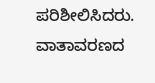ಪರಿಶೀಲಿಸಿದರು.
ವಾತಾವರಣದ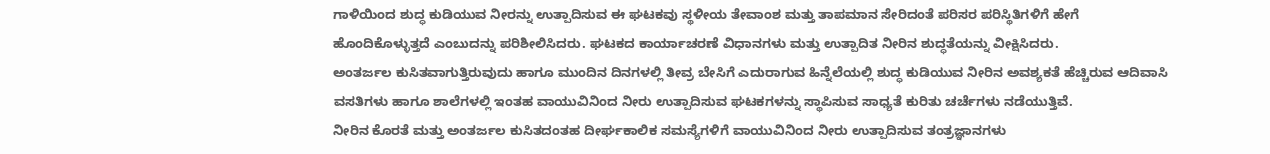ಗಾಳಿಯಿಂದ ಶುದ್ಧ ಕುಡಿಯುವ ನೀರನ್ನು ಉತ್ಪಾದಿಸುವ ಈ ಘಟಕವು ಸ್ಥಳೀಯ ತೇವಾಂಶ ಮತ್ತು ತಾಪಮಾನ ಸೇರಿದಂತೆ ಪರಿಸರ ಪರಿಸ್ಥಿತಿಗಳಿಗೆ ಹೇಗೆ ಹೊಂದಿಕೊಳ್ಳುತ್ತದೆ ಎಂಬುದನ್ನು ಪರಿಶೀಲಿಸಿದರು. ಘಟಕದ ಕಾರ್ಯಾಚರಣೆ ವಿಧಾನಗಳು ಮತ್ತು ಉತ್ಪಾದಿತ ನೀರಿನ ಶುದ್ಧತೆಯನ್ನು ವೀಕ್ಷಿಸಿದರು.
ಅಂತರ್ಜಲ ಕುಸಿತವಾಗುತ್ತಿರುವುದು ಹಾಗೂ ಮುಂದಿನ ದಿನಗಳಲ್ಲಿ ತೀವ್ರ ಬೇಸಿಗೆ ಎದುರಾಗುವ ಹಿನ್ನೆಲೆಯಲ್ಲಿ ಶುದ್ಧ ಕುಡಿಯುವ ನೀರಿನ ಅವಶ್ಯಕತೆ ಹೆಚ್ಚಿರುವ ಆದಿವಾಸಿ ವಸತಿಗಳು ಹಾಗೂ ಶಾಲೆಗಳಲ್ಲಿ ಇಂತಹ ವಾಯುವಿನಿಂದ ನೀರು ಉತ್ಪಾದಿಸುವ ಘಟಕಗಳನ್ನು ಸ್ಥಾಪಿಸುವ ಸಾಧ್ಯತೆ ಕುರಿತು ಚರ್ಚೆಗಳು ನಡೆಯುತ್ತಿವೆ.
ನೀರಿನ ಕೊರತೆ ಮತ್ತು ಅಂತರ್ಜಲ ಕುಸಿತದಂತಹ ದೀರ್ಘಕಾಲಿಕ ಸಮಸ್ಯೆಗಳಿಗೆ ವಾಯುವಿನಿಂದ ನೀರು ಉತ್ಪಾದಿಸುವ ತಂತ್ರಜ್ಞಾನಗಳು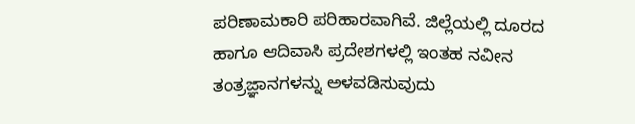ಪರಿಣಾಮಕಾರಿ ಪರಿಹಾರವಾಗಿವೆ. ಜಿಲ್ಲೆಯಲ್ಲಿ ದೂರದ ಹಾಗೂ ಆದಿವಾಸಿ ಪ್ರದೇಶಗಳಲ್ಲಿ ಇಂತಹ ನವೀನ ತಂತ್ರಜ್ಞಾನಗಳನ್ನು ಅಳವಡಿಸುವುದು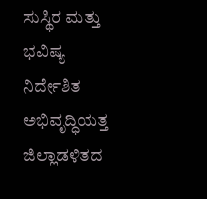ಸುಸ್ಥಿರ ಮತ್ತು ಭವಿಷ್ಯ ನಿರ್ದೇಶಿತ ಅಭಿವೃದ್ಧಿಯತ್ತ ಜಿಲ್ಲಾಡಳಿತದ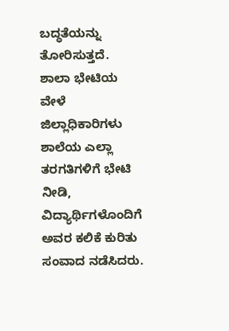ಬದ್ಧತೆಯನ್ನು ತೋರಿಸುತ್ತದೆ.
ಶಾಲಾ ಭೇಟಿಯ ವೇಳೆ ಜಿಲ್ಲಾಧಿಕಾರಿಗಳು ಶಾಲೆಯ ಎಲ್ಲಾ ತರಗತಿಗಳಿಗೆ ಭೇಟಿ ನೀಡಿ, ವಿದ್ಯಾರ್ಥಿಗಳೊಂದಿಗೆ ಅವರ ಕಲಿಕೆ ಕುರಿತು ಸಂವಾದ ನಡೆಸಿದರು.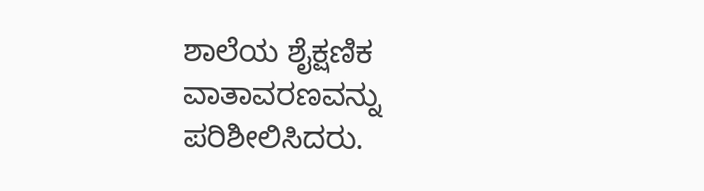ಶಾಲೆಯ ಶೈಕ್ಷಣಿಕ ವಾತಾವರಣವನ್ನು ಪರಿಶೀಲಿಸಿದರು.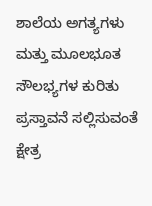ಶಾಲೆಯ ಅಗತ್ಯಗಳು ಮತ್ತು ಮೂಲಭೂತ ಸೌಲಭ್ಯಗಳ ಕುರಿತು ಪ್ರಸ್ತಾವನೆ ಸಲ್ಲಿಸುವಂತೆ ಕ್ಷೇತ್ರ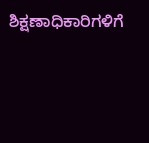ಶಿಕ್ಷಣಾಧಿಕಾರಿಗಳಿಗೆ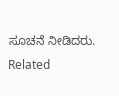ಸೂಚನೆ ನೀಡಿದರು.
Related